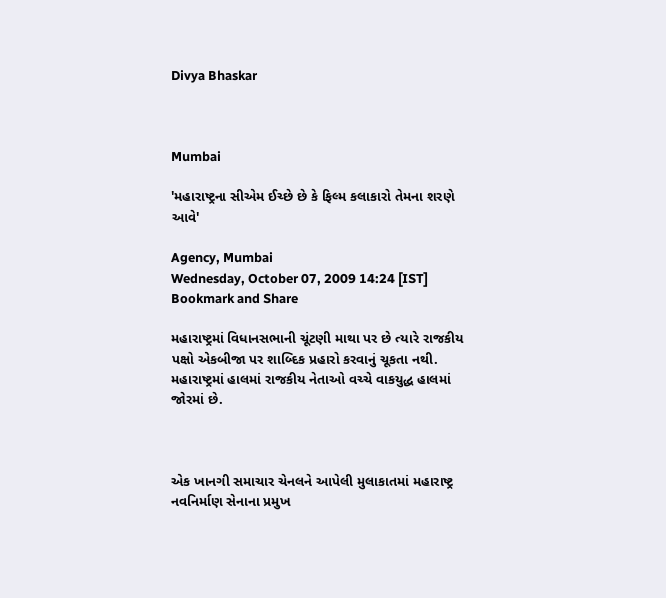Divya Bhaskar



Mumbai

'મહારાષ્ટ્રના સીએમ ઈચ્છે છે કે ફિલ્મ કલાકારો તેમના શરણે આવે'

Agency, Mumbai
Wednesday, October 07, 2009 14:24 [IST]
Bookmark and Share

મહારાષ્ટ્રમાં વિધાનસભાની ચૂંટણી માથા પર છે ત્યારે રાજકીય પક્ષો એકબીજા પર શાબ્દિક પ્રહારો કરવાનું ચૂકતા નથી. મહારાષ્ટ્રમાં હાલમાં રાજકીય નેતાઓ વચ્ચે વાકયુદ્ધ હાલમાં જોરમાં છે.



એક ખાનગી સમાચાર ચેનલને આપેલી મુલાકાતમાં મહારાષ્ટ્ર નવનિર્માણ સેનાના પ્રમુખ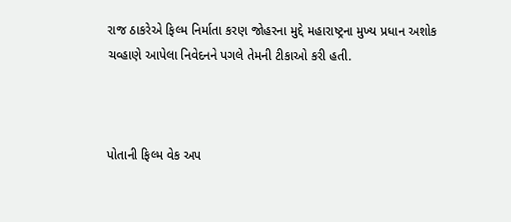રાજ ઠાકરેએ ફિલ્મ નિર્માતા કરણ જોહરના મુદ્દે મહારાષ્ટ્રના મુખ્ય પ્રધાન અશોક ચવ્હાણે આપેલા નિવેદનને પગલે તેમની ટીકાઓ કરી હતી.



પોતાની ફિલ્મ વેક અપ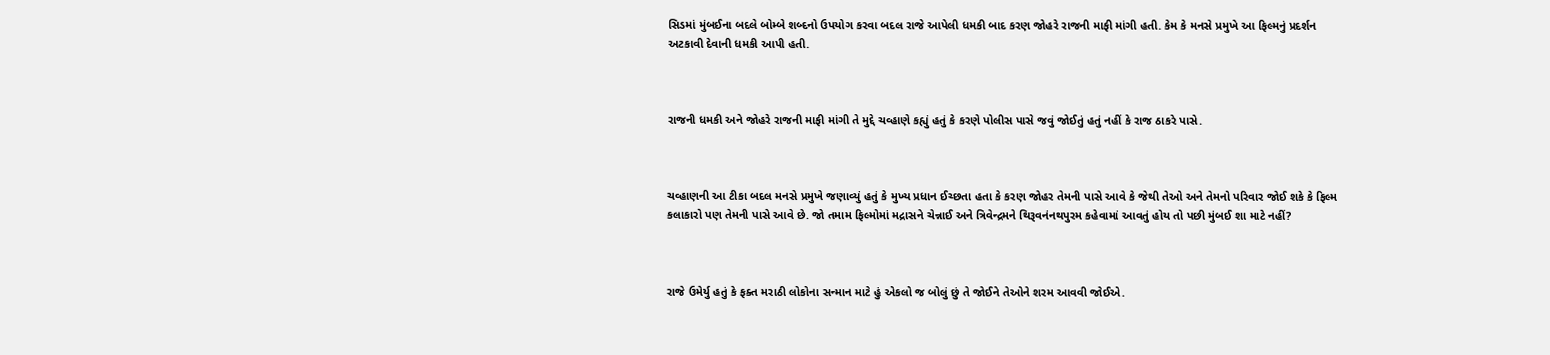સિડમાં મુંબઈના બદલે બોમ્બે શબ્દનો ઉપયોગ કરવા બદલ રાજે આપેલી ધમકી બાદ કરણ જોહરે રાજની માફી માંગી હતી. કેમ કે મનસે પ્રમુખે આ ફિલ્મનું પ્રદર્શન અટકાવી દેવાની ધમકી આપી હતી.



રાજની ધમકી અને જોહરે રાજની માફી માંગી તે મુદ્દે ચવ્હાણે કહ્યું હતું કે કરણે પોલીસ પાસે જવું જોઈતું હતું નહીં કે રાજ ઠાકરે પાસે.



ચવ્હાણની આ ટીકા બદલ મનસે પ્રમુખે જણાવ્યું હતું કે મુખ્ય પ્રધાન ઈચ્છતા હતા કે કરણ જોહર તેમની પાસે આવે કે જેથી તેઓ અને તેમનો પરિવાર જોઈ શકે કે ફિલ્મ કલાકારો પણ તેમની પાસે આવે છે. જો તમામ ફિલ્મોમાં મદ્રાસને ચેન્નાઈ અને ત્રિવેન્દ્રમને થિરૂવનંનથપુરમ કહેવામાં આવતું હોય તો પછી મુંબઈ શા માટે નહીં?



રાજે ઉમેર્યુ હતું કે ફક્ત મરાઠી લોકોના સન્માન માટે હું એકલો જ બોલું છું તે જોઈને તેઓને શરમ આવવી જોઈએ.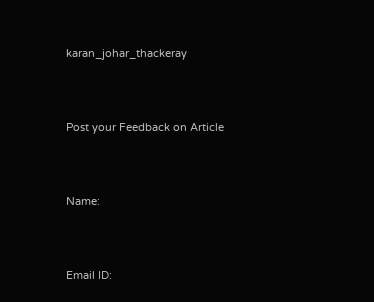karan_johar_thackeray



Post your Feedback on Article



Name:



Email ID: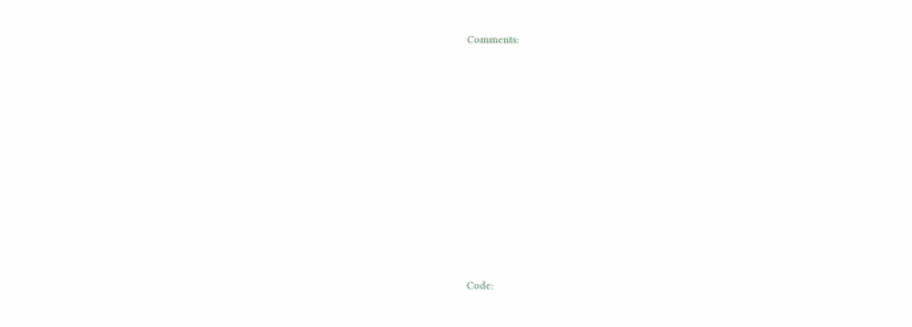Comments:















Code: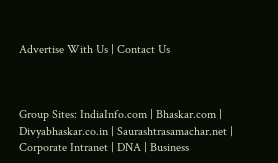Advertise With Us | Contact Us



Group Sites: IndiaInfo.com | Bhaskar.com | Divyabhaskar.co.in | Saurashtrasamachar.net | Corporate Intranet | DNA | Business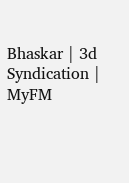Bhaskar | 3d Syndication | MyFM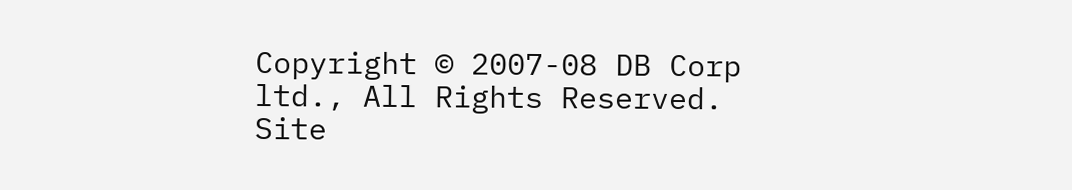Copyright © 2007-08 DB Corp ltd., All Rights Reserved.
Site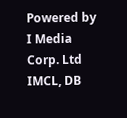Powered by I Media Corp. Ltd IMCL, DB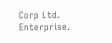Corp Ltd. Enterprise.